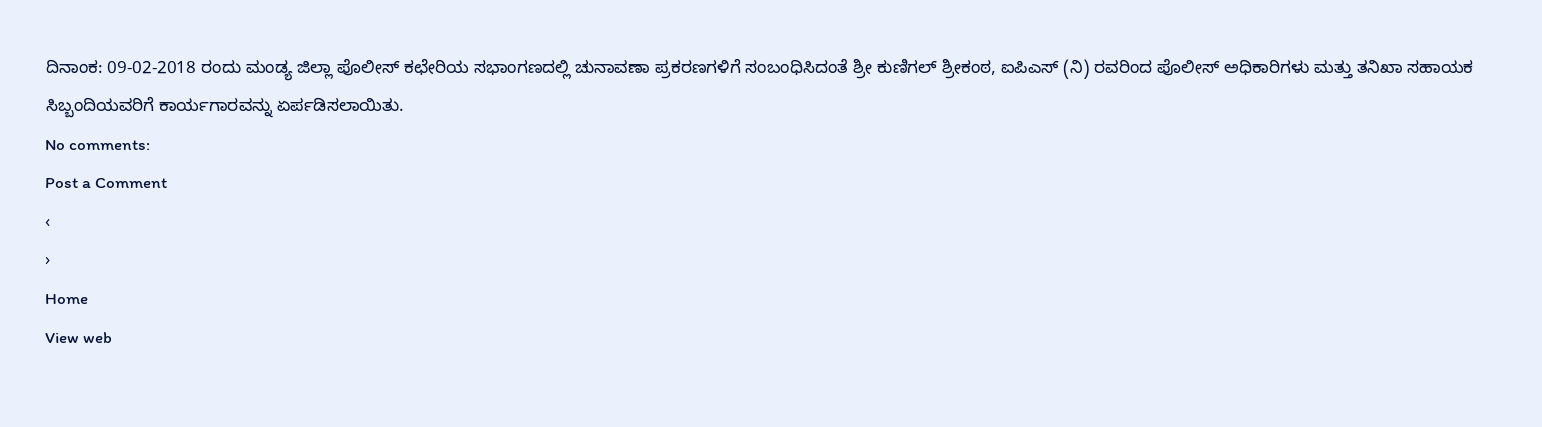ದಿನಾಂಕ: 09-02-2018 ರಂದು ಮಂಡ್ಯ ಜಿಲ್ಲಾ ಪೊಲೀಸ್ ಕಛೇರಿಯ ಸಭಾಂಗಣದಲ್ಲಿ ಚುನಾವಣಾ ಪ್ರಕರಣಗಳಿಗೆ ಸಂಬಂಧಿಸಿದಂತೆ ಶ್ರೀ ಕುಣಿಗಲ್ ಶ್ರೀಕಂಠ, ಐಪಿಎಸ್ (ನಿ) ರವರಿಂದ ಪೊಲೀಸ್ ಅಧಿಕಾರಿಗಳು ಮತ್ತು ತನಿಖಾ ಸಹಾಯಕ ಸಿಬ್ಬಂದಿಯವರಿಗೆ ಕಾರ್ಯಗಾರವನ್ನು ಏರ್ಪಡಿಸಲಾಯಿತು.
No comments:
Post a Comment
‹
›
Home
View web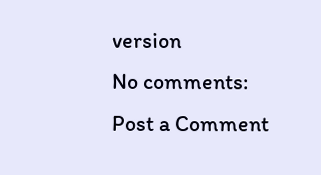version
No comments:
Post a Comment